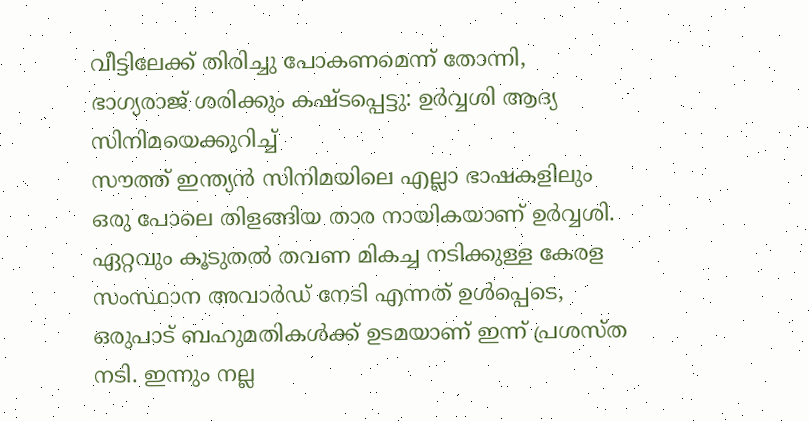വീട്ടിലേക്ക് തിരിച്ചു പോകണമെന്ന് തോന്നി, ഭാഗ്യരാജ് ശരിക്കും കഷ്ടപ്പെട്ടു: ഉർവ്വശി ആദ്യ സിനിമയെക്കുറിച്ച്
സൗത്ത് ഇന്ത്യൻ സിനിമയിലെ എല്ലാ ഭാഷകളിലും ഒരു പോലെ തിളങ്ങിയ താര നായികയാണ് ഉർവ്വശി. ഏറ്റവും കൂടുതൽ തവണ മികച്ച നടിക്കുള്ള കേരള സംസ്ഥാന അവാർഡ് നേടി എന്നത് ഉൾപ്പെടെ, ഒരുപാട് ബഹുമതികൾക്ക് ഉടമയാണ് ഇന്ന് പ്രശസ്ത നടി. ഇന്നും നല്ല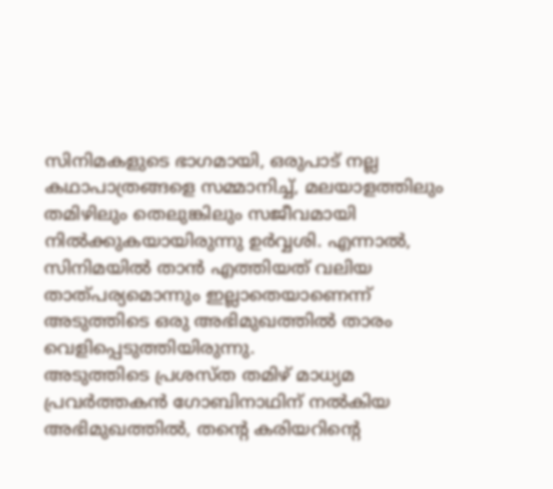സിനിമകളുടെ ഭാഗമായി, ഒരുപാട് നല്ല കഥാപാത്രങ്ങളെ സമ്മാനിച്ച്, മലയാളത്തിലും തമിഴിലും തെലുങ്കിലും സജീവമായി നിൽക്കുകയായിരുന്നു ഉർവ്വശി. എന്നാൽ, സിനിമയിൽ താൻ എത്തിയത് വലിയ താത്പര്യമൊന്നും ഇല്ലാതെയാണെന്ന് അടുത്തിടെ ഒരു അഭിമുഖത്തിൽ താരം വെളിപ്പെടുത്തിയിരുന്നു.
അടുത്തിടെ പ്രശസ്ത തമിഴ് മാധ്യമ പ്രവർത്തകൻ ഗോബിനാഥിന് നൽകിയ അഭിമുഖത്തിൽ, തന്റെ കരിയറിന്റെ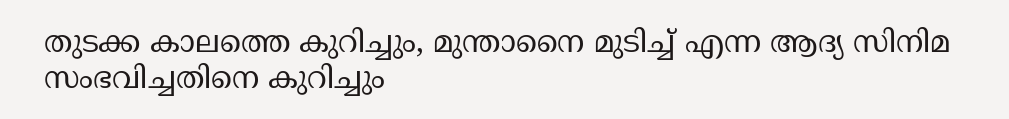തുടക്ക കാലത്തെ കുറിച്ചും, മുന്താനൈ മുടിച്ച് എന്ന ആദ്യ സിനിമ സംഭവിച്ചതിനെ കുറിച്ചും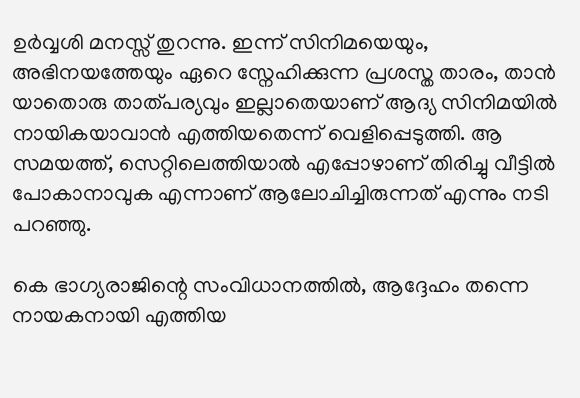ഉർവ്വശി മനസ്സ് തുറന്നു. ഇന്ന് സിനിമയെയും, അഭിനയത്തേയും ഏറെ സ്നേഹിക്കുന്ന പ്രശസ്ത താരം, താൻ യാതൊരു താത്പര്യവും ഇല്ലാതെയാണ് ആദ്യ സിനിമയിൽ നായികയാവാൻ എത്തിയതെന്ന് വെളിപ്പെടുത്തി. ആ സമയത്ത്, സെറ്റിലെത്തിയാൽ എപ്പോഴാണ് തിരിച്ചു വീട്ടിൽ പോകാനാവുക എന്നാണ് ആലോചിച്ചിരുന്നത് എന്നും നടി പറഞ്ഞു.

കെ ഭാഗ്യരാജിന്റെ സംവിധാനത്തിൽ, ആദ്ദേഹം തന്നെ നായകനായി എത്തിയ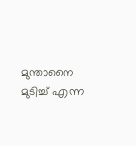മുന്താനൈ മുടിച്ച് എന്ന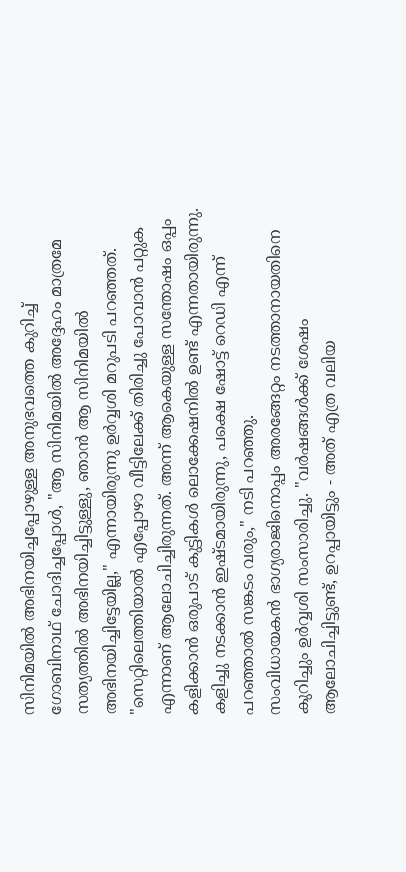സിനിമയിൽ അഭിനയിച്ചപ്പോഴുള്ള അനുഭവത്തെ കുറിച്ച് ഗോബിനാഥ് ചോദിച്ചപ്പോൾ, "ആ സിനിമയിൽ അദ്ദേഹം മാത്രമേ സത്യത്തിൽ അഭിനയിച്ചിട്ടുള്ളു, ഞാൻ ആ സിനിമയിൽ അഭിനയിച്ചിട്ടേയില്ല," എന്നായിരുന്നു ഉർവ്വശി മറുപടി പറഞ്ഞത്. "സെറ്റിലെത്തിയാൽ എപ്പോഴാ വീട്ടിലേക്ക് തിരിച്ചു പോവാൻ പറ്റുക എന്നാണ് ആലോചിച്ചിരുന്നത്. അന്ന് ആകെയുള്ള സന്തോഷം ഒപ്പം കളിക്കാൻ ഒരുപാട് കുട്ടികൾ ലൊക്കേഷനിൽ ഉണ്ട് എന്നതായിരുന്നു. കളിച്ചു നടക്കാൻ ഇഷ്ടമായിരുന്നു, പക്ഷെ ഷോട്ട് റെഡി എന്ന് പറഞ്ഞാൽ സങ്കടം വരും," നടി പറഞ്ഞു.
സംവിധായകൻ ഭാഗ്യരാജിനൊപ്പം അരങ്ങേറ്റം നടത്താനായതിനെ കുറിച്ചും ഉർവ്വശി സംസാരിച്ചു. "വർഷങ്ങൾക്ക് ശേഷം ആലോചിച്ചിട്ടുണ്ട്, ഉറപ്പായിട്ടും - അത് എത്ര വലിയ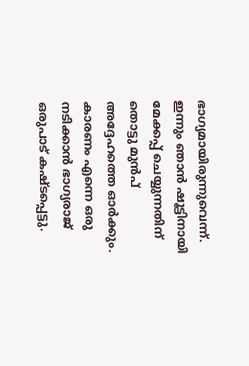ഭാഗ്യമായിരുന്നുവെന്ന്. ഇന്നും ഞാൻ ഷൂട്ടിനായി മേക്കപ്പ് ചെയ്യുന്നതിന് തൊട്ടു മുൻപ് അദ്ദേഹത്തെ ഓർക്കും. കാരണം എന്നെ ഒരു നടിക്കാൻ ഭാഗ്യരാജ് ഒരുപാട് കഷ്ടപ്പെട്ടു.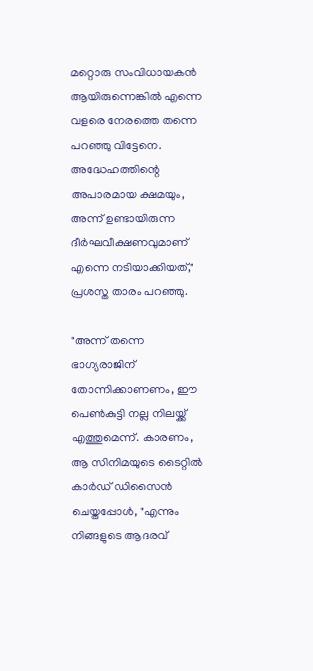മറ്റൊരു സംവിധായകൻ ആയിരുന്നെങ്കിൽ എന്നെ വളരെ നേരത്തെ തന്നെ പറഞ്ഞു വിട്ടേനെ. അദ്ധേഹത്തിന്റെ അപാരമായ ക്ഷമയും, അന്ന് ഉണ്ടായിരുന്ന ദീർഘവീക്ഷണവുമാണ് എന്നെ നടിയാക്കിയത്," പ്രശസ്ത താരം പറഞ്ഞു.

"അന്ന് തന്നെ ഭാഗ്യരാജിന് തോന്നിക്കാണണം, ഈ പെൺകുട്ടി നല്ല നിലയ്ക്ക് എത്തുമെന്ന്. കാരണം, ആ സിനിമയുടെ ടൈറ്റിൽ കാർഡ് ഡിസൈൻ ചെയ്തപ്പോൾ, "എന്നും നിങ്ങളുടെ ആദരവ്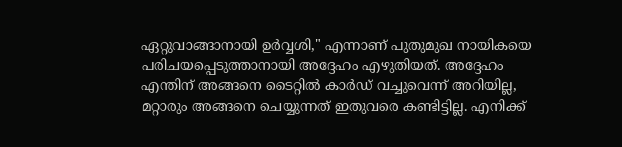ഏറ്റുവാങ്ങാനായി ഉർവ്വശി," എന്നാണ് പുതുമുഖ നായികയെ പരിചയപ്പെടുത്താനായി അദ്ദേഹം എഴുതിയത്. അദ്ദേഹം എന്തിന് അങ്ങനെ ടൈറ്റിൽ കാർഡ് വച്ചുവെന്ന് അറിയില്ല, മറ്റാരും അങ്ങനെ ചെയ്യുന്നത് ഇതുവരെ കണ്ടിട്ടില്ല. എനിക്ക്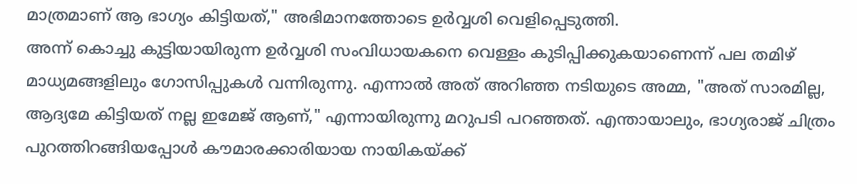മാത്രമാണ് ആ ഭാഗ്യം കിട്ടിയത്," അഭിമാനത്തോടെ ഉർവ്വശി വെളിപ്പെടുത്തി.
അന്ന് കൊച്ചു കുട്ടിയായിരുന്ന ഉർവ്വശി സംവിധായകനെ വെള്ളം കുടിപ്പിക്കുകയാണെന്ന് പല തമിഴ് മാധ്യമങ്ങളിലും ഗോസിപ്പുകൾ വന്നിരുന്നു. എന്നാൽ അത് അറിഞ്ഞ നടിയുടെ അമ്മ, "അത് സാരമില്ല, ആദ്യമേ കിട്ടിയത് നല്ല ഇമേജ് ആണ്," എന്നായിരുന്നു മറുപടി പറഞ്ഞത്. എന്തായാലും, ഭാഗ്യരാജ് ചിത്രം പുറത്തിറങ്ങിയപ്പോൾ കൗമാരക്കാരിയായ നായികയ്ക്ക്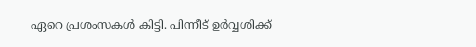ഏറെ പ്രശംസകൾ കിട്ടി. പിന്നീട് ഉർവ്വശിക്ക്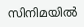സിനിമയിൽ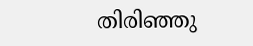തിരിഞ്ഞു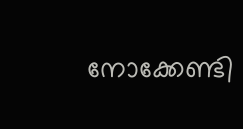നോക്കേണ്ടി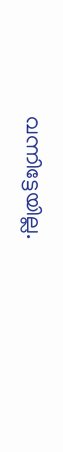വന്നിട്ടേയില്ല.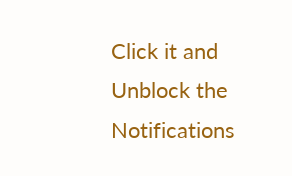Click it and Unblock the Notifications